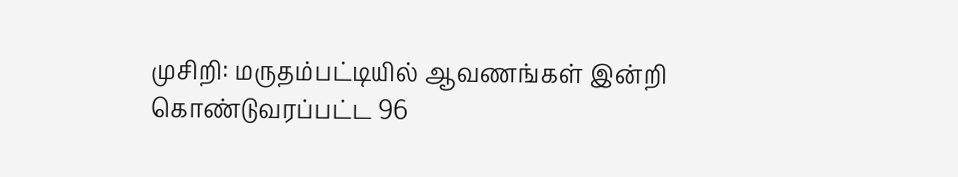முசிறி: மருதம்பட்டியில் ஆவணங்கள் இன்றி கொண்டுவரப்பட்ட 96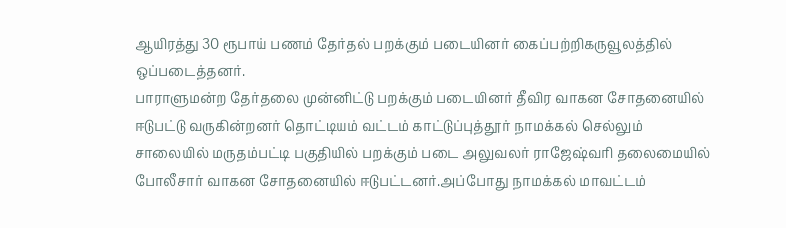ஆயிரத்து 30 ரூபாய் பணம் தேர்தல் பறக்கும் படையினர் கைப்பற்றிகருவூலத்தில் ஒப்படைத்தனர்.
பாராளுமன்ற தேர்தலை முன்னிட்டு பறக்கும் படையினர் தீவிர வாகன சோதனையில் ஈடுபட்டு வருகின்றனர் தொட்டியம் வட்டம் காட்டுப்புத்தூர் நாமக்கல் செல்லும் சாலையில் மருதம்பட்டி பகுதியில் பறக்கும் படை அலுவலர் ராஜேஷ்வரி தலைமையில் போலீசார் வாகன சோதனையில் ஈடுபட்டனர்.அப்போது நாமக்கல் மாவட்டம்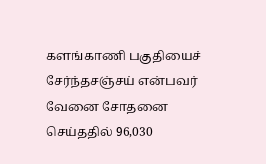களங்காணி பகுதியைச் சேர்ந்தசஞ்சய் என்பவர் வேனை சோதனை செய்ததில் 96,030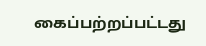கைப்பற்றப்பட்டது